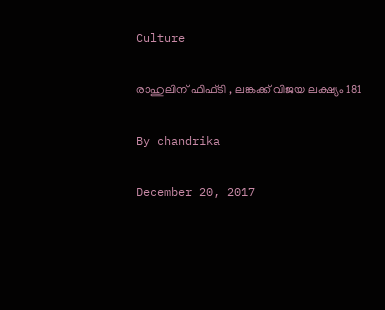Culture

രാഹുലിന് ഫിഫ്ടി , ലങ്കക്ക് വിജയ ലക്ഷ്യം 181

By chandrika

December 20, 2017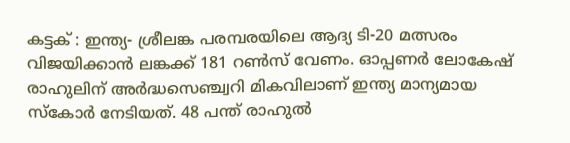കട്ടക് : ഇന്ത്യ- ശ്രീലങ്ക പരമ്പരയിലെ ആദ്യ ടി-20 മത്സരം വിജയിക്കാന്‍ ലങ്കക്ക് 181 റണ്‍സ് വേണം. ഓപ്പണര്‍ ലോകേഷ് രാഹുലിന് അര്‍ദ്ധസെഞ്ച്വറി മികവിലാണ് ഇന്ത്യ മാന്യമായ സ്‌കോര്‍ നേടിയത്. 48 പന്ത് രാഹുല്‍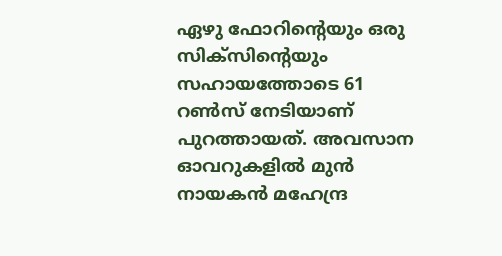ഏഴു ഫോറിന്റെയും ഒരു സിക്‌സിന്റെയും സഹായത്തോടെ 61 റണ്‍സ് നേടിയാണ് പുറത്തായത്. അവസാന ഓവറുകളില്‍ മുന്‍ നായകന്‍ മഹേന്ദ്ര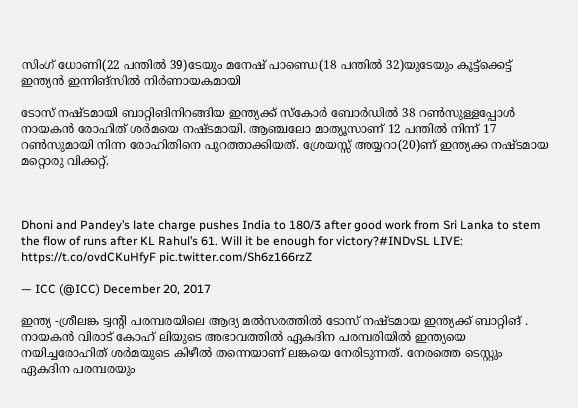സിംഗ് ധോണി(22 പന്തില്‍ 39)ടേയും മനേഷ് പാണ്ഡെ(18 പന്തില്‍ 32)യുടേയും കൂട്ട്‌ക്കെട്ട് ഇന്ത്യന്‍ ഇന്നിങ്‌സില്‍ നിര്‍ണായകമായി

ടോസ് നഷ്ടമായി ബാറ്റിങിനിറങ്ങിയ ഇന്ത്യക്ക് സ്‌കോര്‍ ബോര്‍ഡില്‍ 38 റണ്‍സുള്ളപ്പോള്‍ നായകന്‍ രോഹിത് ശര്‍മയെ നഷ്ടമായി. ആഞ്ചലോ മാത്യൂസാണ് 12 പന്തില്‍ നിന്ന് 17 റണ്‍സുമായി നിന്ന രോഹിതിനെ പുറത്താക്കിയത്. ശ്രേയസ്സ് അയ്യറാ(20)ണ് ഇന്ത്യക്ക നഷ്ടമായ മറ്റൊരു വിക്കറ്റ്.



Dhoni and Pandey’s late charge pushes India to 180/3 after good work from Sri Lanka to stem the flow of runs after KL Rahul’s 61. Will it be enough for victory?#INDvSL LIVE: https://t.co/ovdCKuHfyF pic.twitter.com/Sh6z166rzZ

— ICC (@ICC) December 20, 2017

ഇന്ത്യ -ശ്രീലങ്ക ട്വന്റി പരമ്പരയിലെ ആദ്യ മല്‍സരത്തില്‍ ടോസ് നഷ്ടമായ ഇന്ത്യക്ക് ബാറ്റിങ് . നായകന്‍ വിരാട് കോഹ് ലിയുടെ അഭാവത്തില്‍ ഏകദിന പരമ്പരിയില്‍ ഇന്ത്യയെ നയിച്ചരോഹിത് ശര്‍മയുടെ കിഴീല്‍ തന്നെയാണ് ലങ്കയെ നേരിടുന്നത്. നേരത്തെ ടെസ്റ്റും ഏകദിന പരമ്പരയും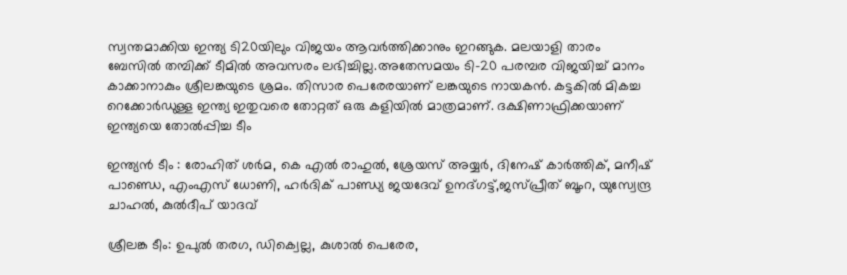സ്വന്തമാക്കിയ ഇന്ത്യ ടി20യിലും വിജയം ആവര്‍ത്തിക്കാനും ഇറങ്ങുക. മലയാളി താരം ബേസില്‍ തമ്പിക്ക് ടീമില്‍ അവസരം ലഭിച്ചില്ല.അതേസമയം ടി-20 പരമ്പര വിജയിച്ച് മാനം കാക്കാനാകും ശ്രീലങ്കയുടെ ശ്രമം. തിസാര പെരേരയാണ് ലങ്കയുടെ നായകന്‍. കട്ടകില്‍ മികച്ച റെക്കോര്‍ഡുള്ള ഇന്ത്യ ഇതുവരെ തോറ്റത് ഒരു കളിയില്‍ മാത്രമാണ്. ദക്ഷിണാഫ്രിക്കയാണ് ഇന്ത്യയെ തോല്‍പ്പിച്ച ടീം

ഇന്ത്യന്‍ ടീം : രോഹിത് ശര്‍മ, കെ എല്‍ രാഹുല്‍, ശ്രേയസ് അയ്യര്‍, ദിനേഷ് കാര്‍ത്തിക്, മനീഷ് പാണ്ഡെ, എംഎസ് ധോണി, ഹര്‍ദിക് പാണ്ഡ്യ ജയദേവ് ഉനദ്ഗട്ട്,ജസ്പ്രീത് ബൂംറ, യുസ്വേന്ദ്ര ചാഹല്‍, കുല്‍ദീപ് യാദവ്

ശ്രീലങ്ക ടീം: ഉപുല്‍ തരഗ, ഡിക്വെല്ല, കുശാല്‍ പെരേര,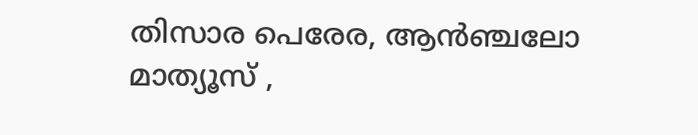തിസാര പെരേര, ആന്‍ഞ്ചലോ മാത്യൂസ് ,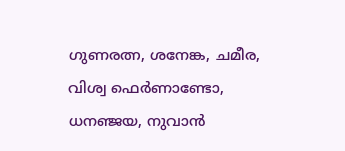ഗുണരത്ന, ശനേങ്ക, ചമീര, വിശ്വ ഫെര്‍ണാണ്ടോ, ധനഞ്ജയ, നുവാന്‍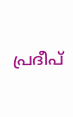പ്രദീപ്